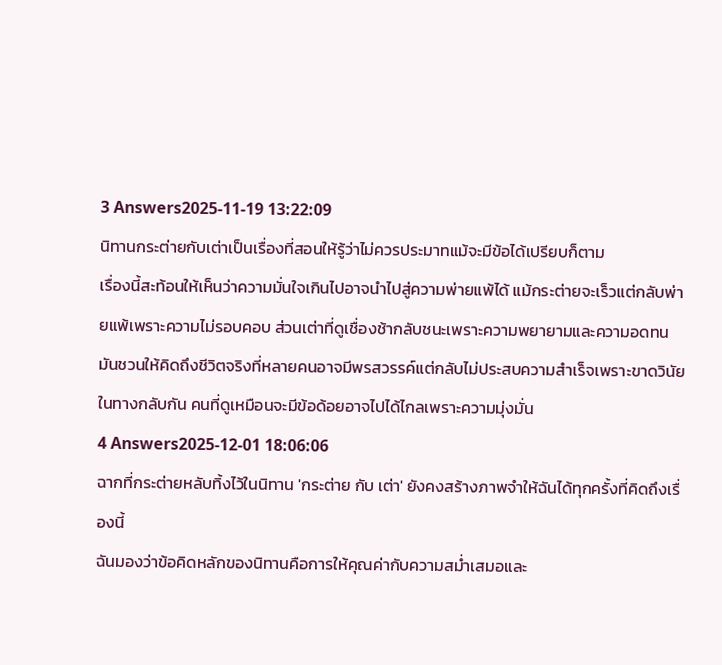3 Answers2025-11-19 13:22:09
นิทานกระต่ายกับเต่าเป็นเรื่องที่สอนให้รู้ว่าไม่ควรประมาทแม้จะมีข้อได้เปรียบก็ตาม
เรื่องนี้สะท้อนให้เห็นว่าความมั่นใจเกินไปอาจนำไปสู่ความพ่ายแพ้ได้ แม้กระต่ายจะเร็วแต่กลับพ่ายแพ้เพราะความไม่รอบคอบ ส่วนเต่าที่ดูเชื่องช้ากลับชนะเพราะความพยายามและความอดทน มันชวนให้คิดถึงชีวิตจริงที่หลายคนอาจมีพรสวรรค์แต่กลับไม่ประสบความสำเร็จเพราะขาดวินัย ในทางกลับกัน คนที่ดูเหมือนจะมีข้อด้อยอาจไปได้ไกลเพราะความมุ่งมั่น
4 Answers2025-12-01 18:06:06
ฉากที่กระต่ายหลับทิ้งไว้ในนิทาน 'กระต่าย กับ เต่า' ยังคงสร้างภาพจำให้ฉันได้ทุกครั้งที่คิดถึงเรื่องนี้
ฉันมองว่าข้อคิดหลักของนิทานคือการให้คุณค่ากับความสม่ำเสมอและ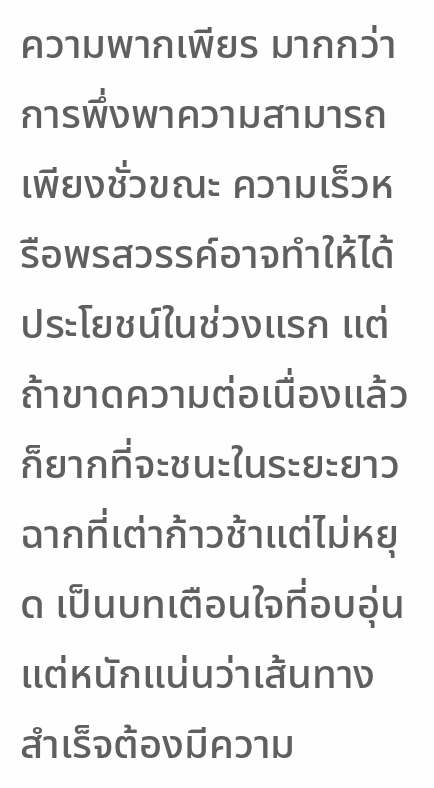ความพากเพียร มากกว่าการพึ่งพาความสามารถเพียงชั่วขณะ ความเร็วหรือพรสวรรค์อาจทำให้ได้ประโยชน์ในช่วงแรก แต่ถ้าขาดความต่อเนื่องแล้วก็ยากที่จะชนะในระยะยาว ฉากที่เต่าก้าวช้าแต่ไม่หยุด เป็นบทเตือนใจที่อบอุ่นแต่หนักแน่นว่าเส้นทางสำเร็จต้องมีความ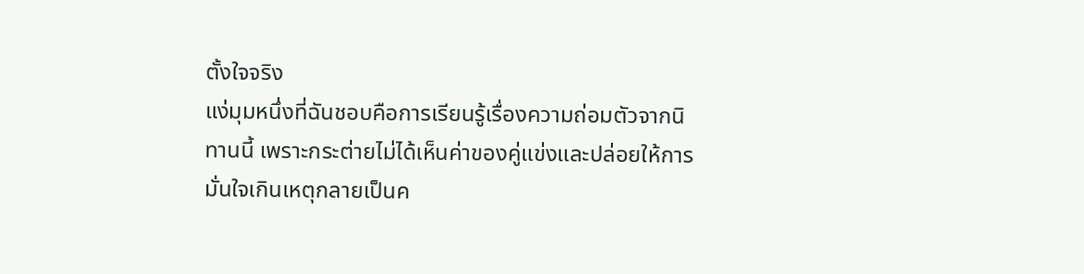ตั้งใจจริง
แง่มุมหนึ่งที่ฉันชอบคือการเรียนรู้เรื่องความถ่อมตัวจากนิทานนี้ เพราะกระต่ายไม่ได้เห็นค่าของคู่แข่งและปล่อยให้การมั่นใจเกินเหตุกลายเป็นค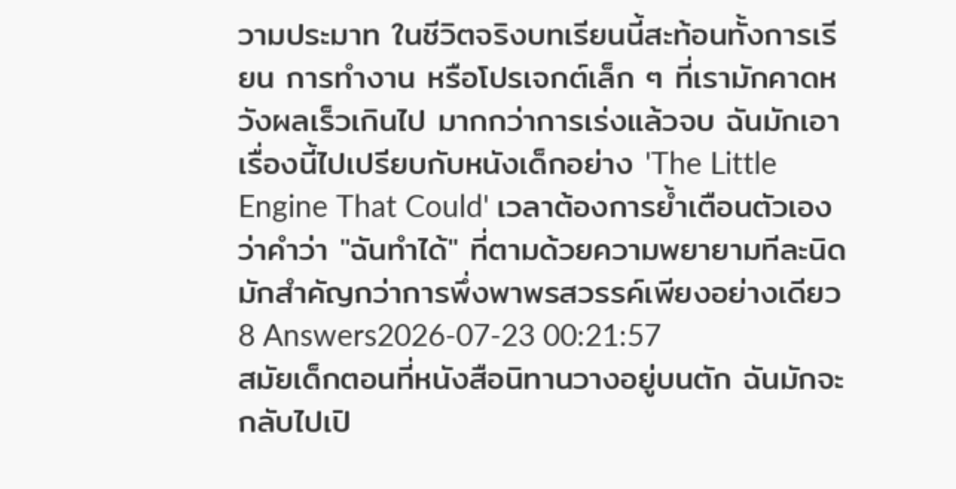วามประมาท ในชีวิตจริงบทเรียนนี้สะท้อนทั้งการเรียน การทำงาน หรือโปรเจกต์เล็ก ๆ ที่เรามักคาดหวังผลเร็วเกินไป มากกว่าการเร่งแล้วจบ ฉันมักเอาเรื่องนี้ไปเปรียบกับหนังเด็กอย่าง 'The Little Engine That Could' เวลาต้องการย้ำเตือนตัวเองว่าคำว่า "ฉันทำได้" ที่ตามด้วยความพยายามทีละนิด มักสำคัญกว่าการพึ่งพาพรสวรรค์เพียงอย่างเดียว
8 Answers2026-07-23 00:21:57
สมัยเด็กตอนที่หนังสือนิทานวางอยู่บนตัก ฉันมักจะกลับไปเปิ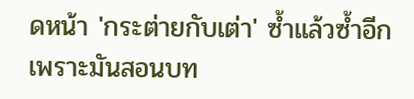ดหน้า 'กระต่ายกับเต่า' ซ้ำแล้วซ้ำอีก เพราะมันสอนบท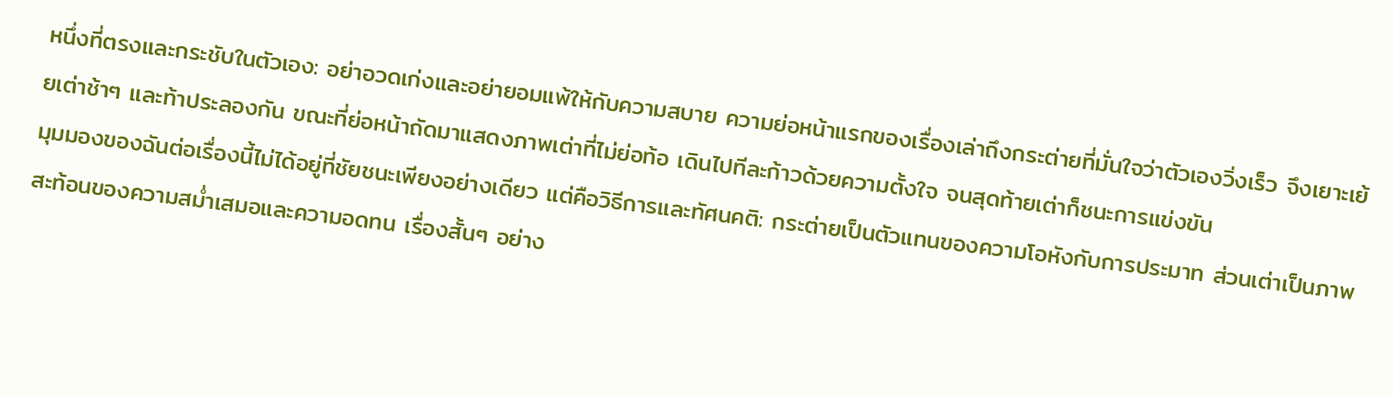หนึ่งที่ตรงและกระชับในตัวเอง: อย่าอวดเก่งและอย่ายอมแพ้ให้กับความสบาย ความย่อหน้าแรกของเรื่องเล่าถึงกระต่ายที่มั่นใจว่าตัวเองวิ่งเร็ว จึงเยาะเย้ยเต่าช้าๆ และท้าประลองกัน ขณะที่ย่อหน้าถัดมาแสดงภาพเต่าที่ไม่ย่อท้อ เดินไปทีละก้าวด้วยความตั้งใจ จนสุดท้ายเต่าก็ชนะการแข่งขัน
มุมมองของฉันต่อเรื่องนี้ไม่ได้อยู่ที่ชัยชนะเพียงอย่างเดียว แต่คือวิธีการและทัศนคติ: กระต่ายเป็นตัวแทนของความโอหังกับการประมาท ส่วนเต่าเป็นภาพสะท้อนของความสม่ำเสมอและความอดทน เรื่องสั้นๆ อย่าง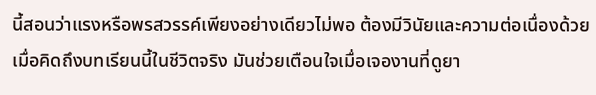นี้สอนว่าแรงหรือพรสวรรค์เพียงอย่างเดียวไม่พอ ต้องมีวินัยและความต่อเนื่องด้วย
เมื่อคิดถึงบทเรียนนี้ในชีวิตจริง มันช่วยเตือนใจเมื่อเจองานที่ดูยา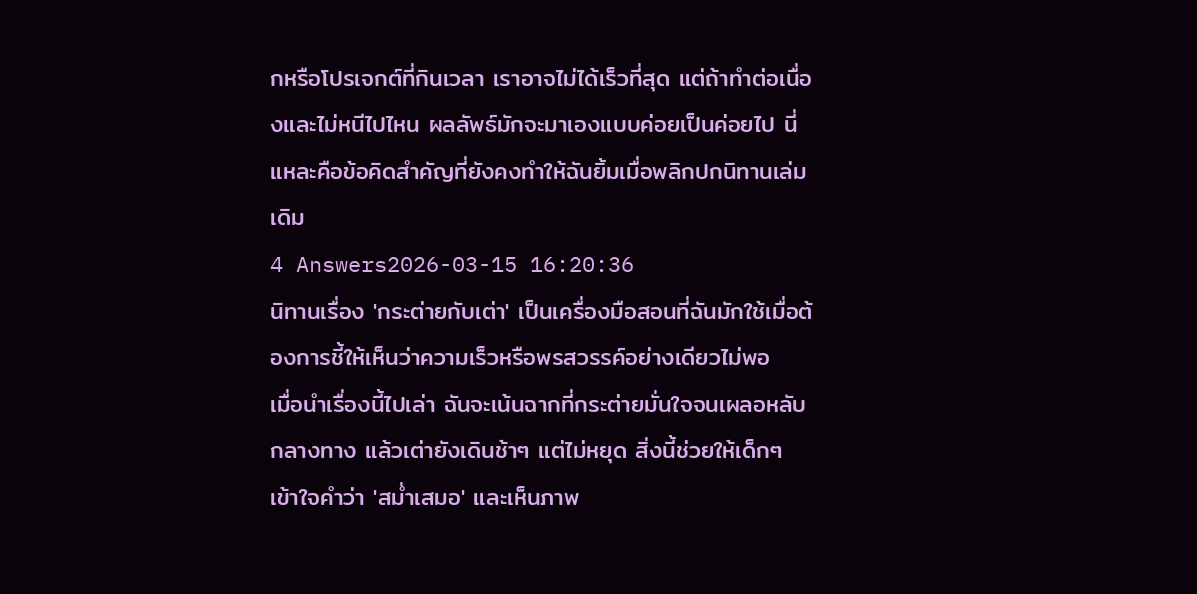กหรือโปรเจกต์ที่กินเวลา เราอาจไม่ได้เร็วที่สุด แต่ถ้าทำต่อเนื่องและไม่หนีไปไหน ผลลัพธ์มักจะมาเองแบบค่อยเป็นค่อยไป นี่แหละคือข้อคิดสำคัญที่ยังคงทำให้ฉันยิ้มเมื่อพลิกปกนิทานเล่มเดิม
4 Answers2026-03-15 16:20:36
นิทานเรื่อง 'กระต่ายกับเต่า' เป็นเครื่องมือสอนที่ฉันมักใช้เมื่อต้องการชี้ให้เห็นว่าความเร็วหรือพรสวรรค์อย่างเดียวไม่พอ
เมื่อนำเรื่องนี้ไปเล่า ฉันจะเน้นฉากที่กระต่ายมั่นใจจนเผลอหลับกลางทาง แล้วเต่ายังเดินช้าๆ แต่ไม่หยุด สิ่งนี้ช่วยให้เด็กๆ เข้าใจคำว่า 'สม่ำเสมอ' และเห็นภาพ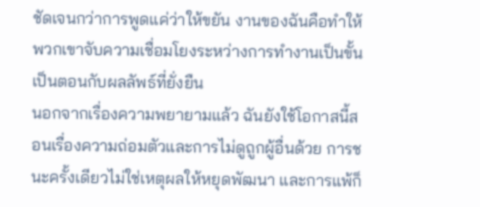ชัดเจนกว่าการพูดแค่ว่าให้ขยัน งานของฉันคือทำให้พวกเขาจับความเชื่อมโยงระหว่างการทำงานเป็นขั้นเป็นตอนกับผลลัพธ์ที่ยั่งยืน
นอกจากเรื่องความพยายามแล้ว ฉันยังใช้โอกาสนี้สอนเรื่องความถ่อมตัวและการไม่ดูถูกผู้อื่นด้วย การชนะครั้งเดียวไม่ใช่เหตุผลให้หยุดพัฒนา และการแพ้ก็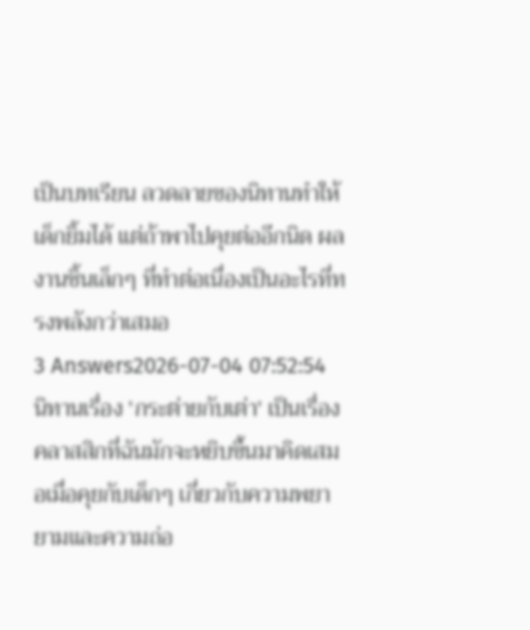เป็นบทเรียน ลวดลายของนิทานทำให้เด็กยิ้มได้ แต่ถ้าพาไปคุยต่ออีกนิด ผลงานชิ้นเล็กๆ ที่ทำต่อเนื่องเป็นอะไรที่ทรงพลังกว่าเสมอ
3 Answers2026-07-04 07:52:54
นิทานเรื่อง 'กระต่ายกับเต่า' เป็นเรื่องคลาสสิกที่ฉันมักจะหยิบขึ้นมาคิดเสมอเมื่อคุยกับเด็กๆ เกี่ยวกับความพยายามและความถ่อ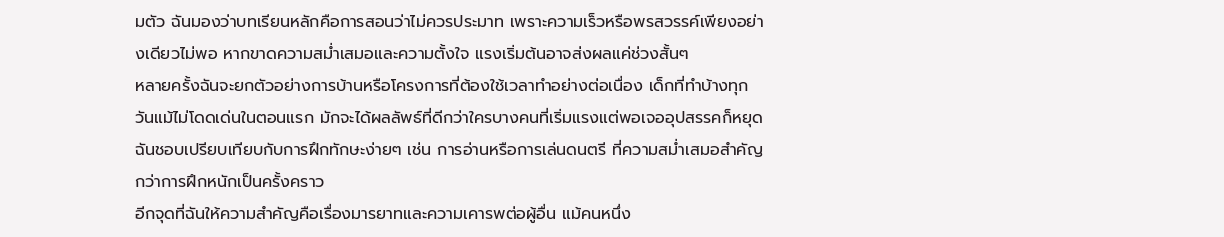มตัว ฉันมองว่าบทเรียนหลักคือการสอนว่าไม่ควรประมาท เพราะความเร็วหรือพรสวรรค์เพียงอย่างเดียวไม่พอ หากขาดความสม่ำเสมอและความตั้งใจ แรงเริ่มต้นอาจส่งผลแค่ช่วงสั้นๆ
หลายครั้งฉันจะยกตัวอย่างการบ้านหรือโครงการที่ต้องใช้เวลาทำอย่างต่อเนื่อง เด็กที่ทำบ้างทุกวันแม้ไม่โดดเด่นในตอนแรก มักจะได้ผลลัพธ์ที่ดีกว่าใครบางคนที่เริ่มแรงแต่พอเจออุปสรรคก็หยุด ฉันชอบเปรียบเทียบกับการฝึกทักษะง่ายๆ เช่น การอ่านหรือการเล่นดนตรี ที่ความสม่ำเสมอสำคัญกว่าการฝึกหนักเป็นครั้งคราว
อีกจุดที่ฉันให้ความสำคัญคือเรื่องมารยาทและความเคารพต่อผู้อื่น แม้คนหนึ่ง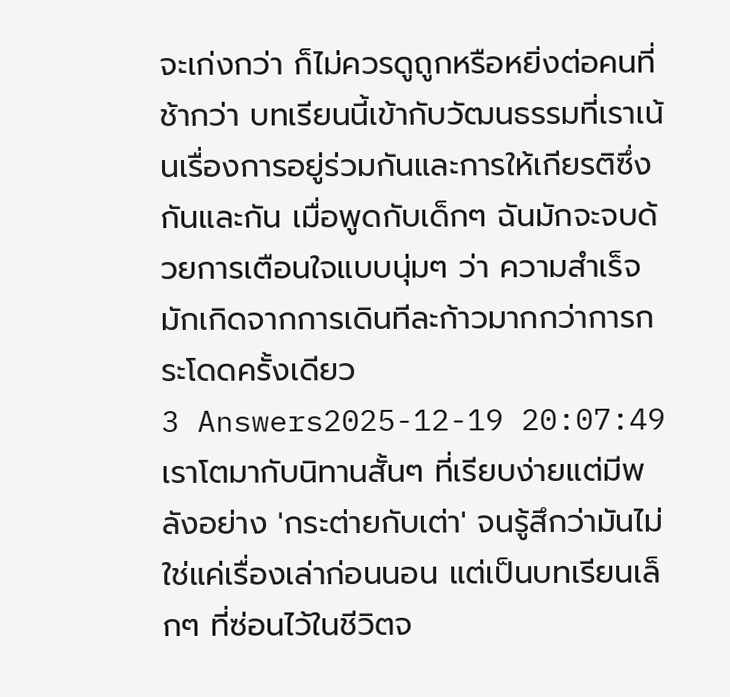จะเก่งกว่า ก็ไม่ควรดูถูกหรือหยิ่งต่อคนที่ช้ากว่า บทเรียนนี้เข้ากับวัฒนธรรมที่เราเน้นเรื่องการอยู่ร่วมกันและการให้เกียรติซึ่งกันและกัน เมื่อพูดกับเด็กๆ ฉันมักจะจบด้วยการเตือนใจแบบนุ่มๆ ว่า ความสำเร็จมักเกิดจากการเดินทีละก้าวมากกว่าการกระโดดครั้งเดียว
3 Answers2025-12-19 20:07:49
เราโตมากับนิทานสั้นๆ ที่เรียบง่ายแต่มีพลังอย่าง 'กระต่ายกับเต่า' จนรู้สึกว่ามันไม่ใช่แค่เรื่องเล่าก่อนนอน แต่เป็นบทเรียนเล็กๆ ที่ซ่อนไว้ในชีวิตจ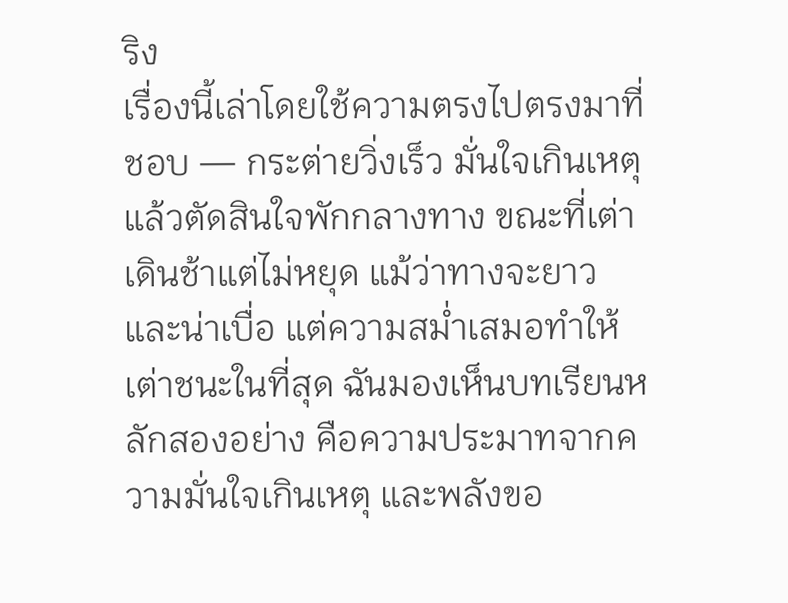ริง
เรื่องนี้เล่าโดยใช้ความตรงไปตรงมาที่ชอบ — กระต่ายวิ่งเร็ว มั่นใจเกินเหตุ แล้วตัดสินใจพักกลางทาง ขณะที่เต่าเดินช้าแต่ไม่หยุด แม้ว่าทางจะยาวและน่าเบื่อ แต่ความสม่ำเสมอทำให้เต่าชนะในที่สุด ฉันมองเห็นบทเรียนหลักสองอย่าง คือความประมาทจากความมั่นใจเกินเหตุ และพลังขอ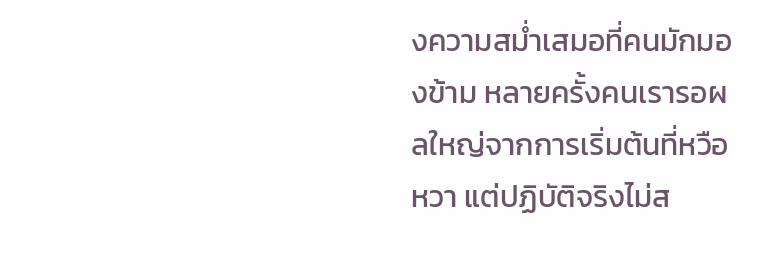งความสม่ำเสมอที่คนมักมองข้าม หลายครั้งคนเรารอผลใหญ่จากการเริ่มต้นที่หวือหวา แต่ปฏิบัติจริงไม่ส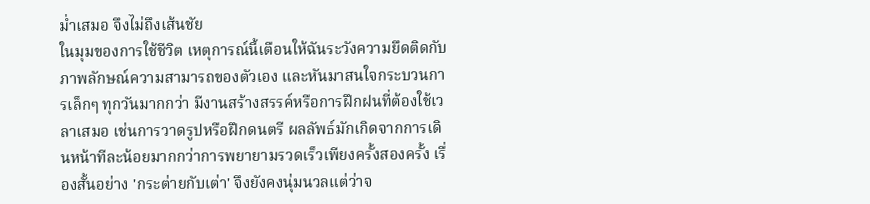ม่ำเสมอ จึงไม่ถึงเส้นชัย
ในมุมของการใช้ชีวิต เหตุการณ์นี้เตือนให้ฉันระวังความยึดติดกับภาพลักษณ์ความสามารถของตัวเอง และหันมาสนใจกระบวนการเล็กๆ ทุกวันมากกว่า มีงานสร้างสรรค์หรือการฝึกฝนที่ต้องใช้เวลาเสมอ เช่นการวาดรูปหรือฝึกดนตรี ผลลัพธ์มักเกิดจากการเดินหน้าทีละน้อยมากกว่าการพยายามรวดเร็วเพียงครั้งสองครั้ง เรื่องสั้นอย่าง 'กระต่ายกับเต่า' จึงยังคงนุ่มนวลแต่ว่าจ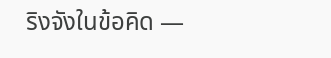ริงจังในข้อคิด —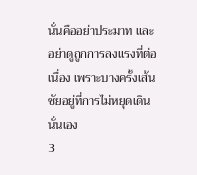นั่นคืออย่าประมาท และอย่าดูถูกการลงแรงที่ต่อเนื่อง เพราะบางครั้งเส้นชัยอยู่ที่การไม่หยุดเดินนั่นเอง
3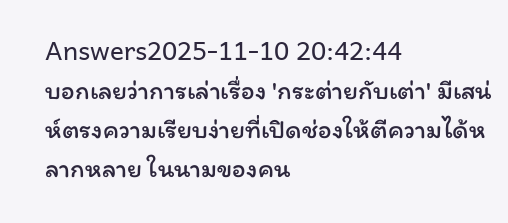Answers2025-11-10 20:42:44
บอกเลยว่าการเล่าเรื่อง 'กระต่ายกับเต่า' มีเสน่ห์ตรงความเรียบง่ายที่เปิดช่องให้ตีความได้หลากหลาย ในนามของคน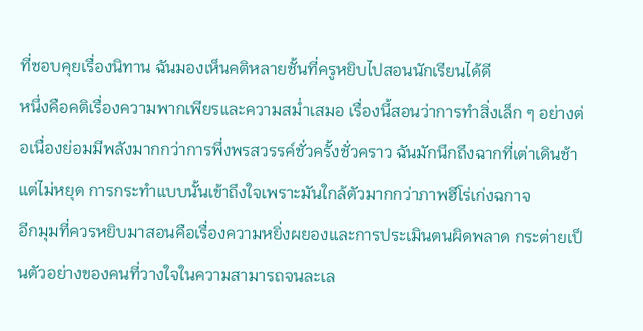ที่ชอบคุยเรื่องนิทาน ฉันมองเห็นคติหลายชั้นที่ครูหยิบไปสอนนักเรียนได้ดี
หนึ่งคือคติเรื่องความพากเพียรและความสม่ำเสมอ เรื่องนี้สอนว่าการทำสิ่งเล็ก ๆ อย่างต่อเนื่องย่อมมีพลังมากกว่าการพึ่งพรสวรรค์ชั่วครั้งชั่วคราว ฉันมักนึกถึงฉากที่เต่าเดินช้าแต่ไม่หยุด การกระทำแบบนั้นเข้าถึงใจเพราะมันใกล้ตัวมากกว่าภาพฮีโร่เก่งฉกาจ
อีกมุมที่ควรหยิบมาสอนคือเรื่องความหยิ่งผยองและการประเมินตนผิดพลาด กระต่ายเป็นตัวอย่างของคนที่วางใจในความสามารถจนละเล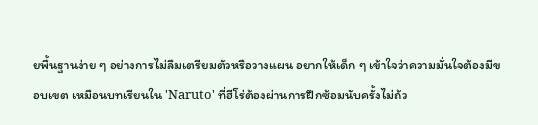ยพื้นฐานง่าย ๆ อย่างการไม่ลืมเตรียมตัวหรือวางแผน อยากให้เด็ก ๆ เข้าใจว่าความมั่นใจต้องมีขอบเขต เหมือนบทเรียนใน 'Naruto' ที่ฮีโร่ต้องผ่านการฝึกซ้อมนับครั้งไม่ถ้ว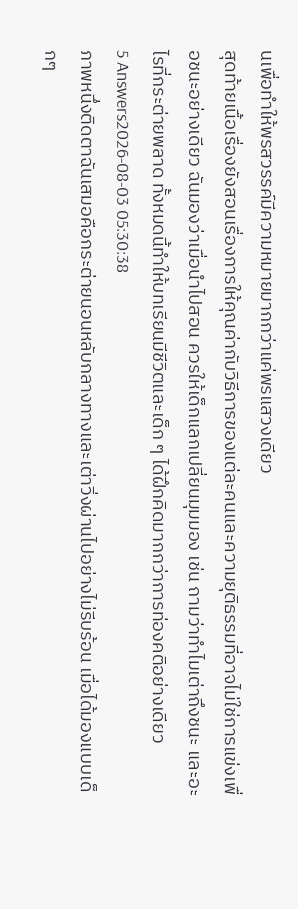นเพื่อทำให้พรสวรรค์มีความหมายมากกว่าแค่พรแสวงเดียว
สุดท้ายเนื้อเรื่องยังสอนเรื่องการให้คุณค่ากับวิธีการของแต่ละคนและความยุติธรรมที่อาจไม่ใช่การแข่งเพื่อชนะอย่างเดียว ฉันมองว่าเมื่อนำไปสอน ควรให้เด็กแลกเปลี่ยนมุมมอง เช่น ถามว่าทำไมเต่าถึงชนะ และอะไรที่กระต่ายพลาด ทั้งหมดนี้ทำให้บทเรียนมีชีวิตและเด็ก ๆ ได้ฝึกคิดมากกว่าการท่องคติอย่างเดียว
5 Answers2026-08-03 05:30:38
ภาพหนึ่งติดตาฉันเสมอคือกระต่ายนอนหลับกลางทางและเต่าวิ่งผ่านไปอย่างไม่รีบร้อน เมื่อได้มองแบบเด็กๆ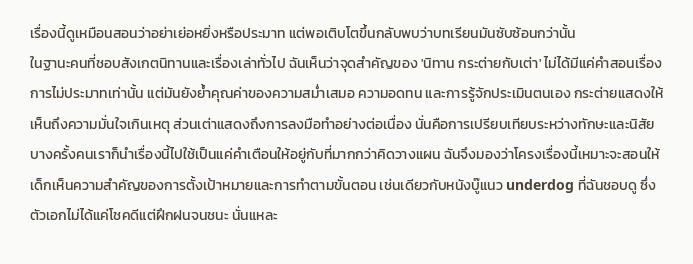เรื่องนี้ดูเหมือนสอนว่าอย่าเย่อหยิ่งหรือประมาท แต่พอเติบโตขึ้นกลับพบว่าบทเรียนมันซับซ้อนกว่านั้น
ในฐานะคนที่ชอบสังเกตนิทานและเรื่องเล่าทั่วไป ฉันเห็นว่าจุดสำคัญของ 'นิทาน กระต่ายกับเต่า' ไม่ได้มีแค่คำสอนเรื่องการไม่ประมาทเท่านั้น แต่มันยังย้ำคุณค่าของความสม่ำเสมอ ความอดทน และการรู้จักประเมินตนเอง กระต่ายแสดงให้เห็นถึงความมั่นใจเกินเหตุ ส่วนเต่าแสดงถึงการลงมือทำอย่างต่อเนื่อง นั่นคือการเปรียบเทียบระหว่างทักษะและนิสัย
บางครั้งคนเราก็นำเรื่องนี้ไปใช้เป็นแค่คำเตือนให้อยู่กับที่มากกว่าคิดวางแผน ฉันจึงมองว่าโครงเรื่องนี้เหมาะจะสอนให้เด็กเห็นความสำคัญของการตั้งเป้าหมายและการทำตามขั้นตอน เช่นเดียวกับหนังบู๊แนว underdog ที่ฉันชอบดู ซึ่งตัวเอกไม่ได้แค่โชคดีแต่ฝึกฝนจนชนะ นั่นแหละ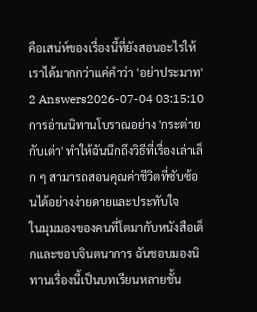คือเสน่ห์ของเรื่องนี้ที่ยังสอนอะไรให้เราได้มากกว่าแค่คำว่า 'อย่าประมาท'
2 Answers2026-07-04 03:15:10
การอ่านนิทานโบราณอย่าง 'กระต่ายกับเต่า' ทำให้ฉันนึกถึงวิธีที่เรื่องเล่าเล็ก ๆ สามารถสอนคุณค่าชีวิตที่ซับซ้อนได้อย่างง่ายดายและประทับใจ
ในมุมมองของคนที่โตมากับหนังสือเด็กและชอบจินตนาการ ฉันชอบมองนิทานเรื่องนี้เป็นบทเรียนหลายชั้น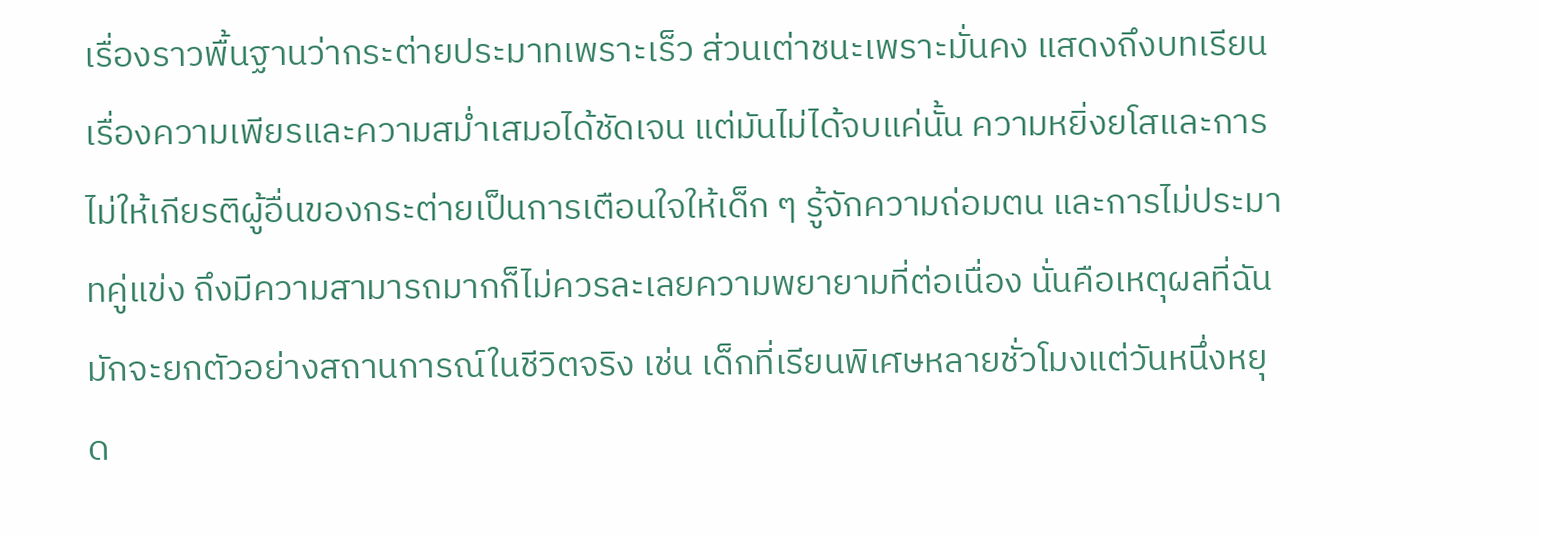เรื่องราวพื้นฐานว่ากระต่ายประมาทเพราะเร็ว ส่วนเต่าชนะเพราะมั่นคง แสดงถึงบทเรียนเรื่องความเพียรและความสม่ำเสมอได้ชัดเจน แต่มันไม่ได้จบแค่นั้น ความหยิ่งยโสและการไม่ให้เกียรติผู้อื่นของกระต่ายเป็นการเตือนใจให้เด็ก ๆ รู้จักความถ่อมตน และการไม่ประมาทคู่แข่ง ถึงมีความสามารถมากก็ไม่ควรละเลยความพยายามที่ต่อเนื่อง นั่นคือเหตุผลที่ฉันมักจะยกตัวอย่างสถานการณ์ในชีวิตจริง เช่น เด็กที่เรียนพิเศษหลายชั่วโมงแต่วันหนึ่งหยุด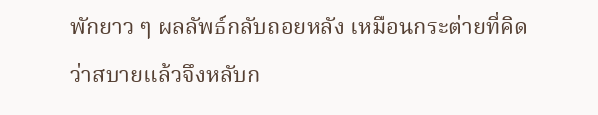พักยาว ๆ ผลลัพธ์กลับถอยหลัง เหมือนกระต่ายที่คิดว่าสบายแล้วจึงหลับก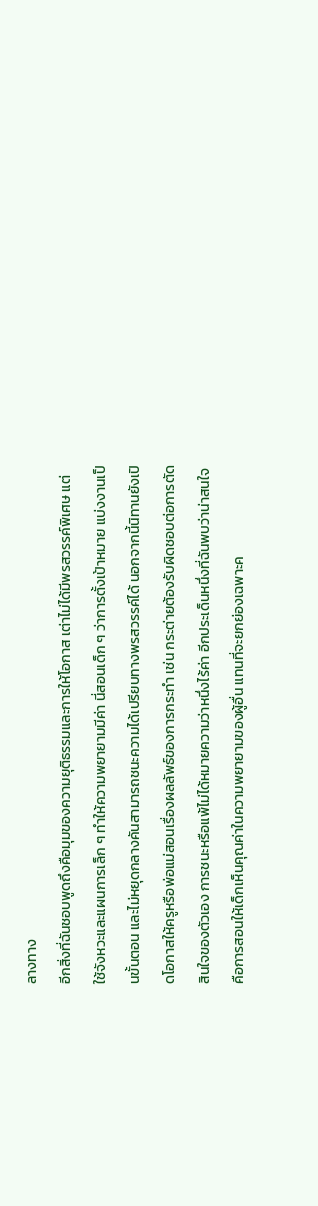ลางทาง
อีกสิ่งที่ฉันชอบพูดถึงคือมุมของความยุติธรรมและการให้โอกาส เต่าไม่ได้มีพรสวรรค์พิเศษ แต่ใช้จังหวะและแผนการเล็ก ๆ ทำให้ความพยายามมีค่า นี่สอนเด็ก ๆ ว่าการตั้งเป้าหมาย แบ่งงานเป็นขั้นตอน และไม่หยุดกลางคันสามารถชนะความได้เปรียบทางพรสวรรค์ได้ นอกจากนี้นิทานยังเปิดโอกาสให้ครูหรือพ่อแม่สอนเรื่องผลลัพธ์ของการกระทำ เช่น กระต่ายต้องรับผิดชอบต่อการตัดสินใจของตัวเอง การชนะหรือแพ้ไม่ได้หมายความว่าหนึ่งไร้ค่า อีกประเด็นหนึ่งที่ฉันพบว่าน่าสนใจคือการสอนให้เด็กเห็นคุณค่าในความพยายามของผู้อื่น แทนที่จะยกย่องเฉพาะค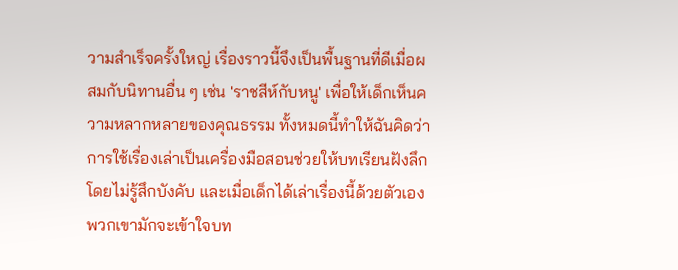วามสำเร็จครั้งใหญ่ เรื่องราวนี้จึงเป็นพื้นฐานที่ดีเมื่อผสมกับนิทานอื่น ๆ เช่น 'ราชสีห์กับหนู' เพื่อให้เด็กเห็นความหลากหลายของคุณธรรม ทั้งหมดนี้ทำให้ฉันคิดว่าการใช้เรื่องเล่าเป็นเครื่องมือสอนช่วยให้บทเรียนฝังลึกโดยไม่รู้สึกบังคับ และเมื่อเด็กได้เล่าเรื่องนี้ด้วยตัวเอง พวกเขามักจะเข้าใจบท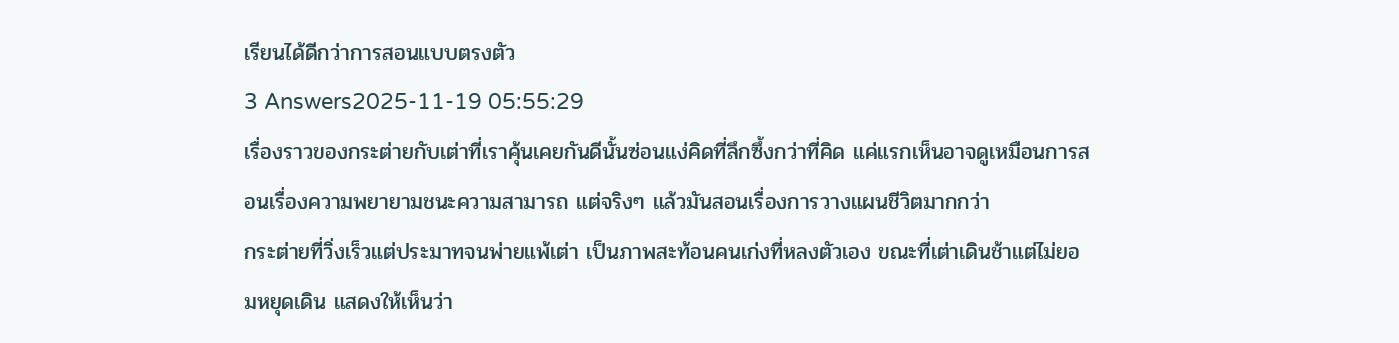เรียนได้ดีกว่าการสอนแบบตรงตัว
3 Answers2025-11-19 05:55:29
เรื่องราวของกระต่ายกับเต่าที่เราคุ้นเคยกันดีนั้นซ่อนแง่คิดที่ลึกซึ้งกว่าที่คิด แค่แรกเห็นอาจดูเหมือนการสอนเรื่องความพยายามชนะความสามารถ แต่จริงๆ แล้วมันสอนเรื่องการวางแผนชีวิตมากกว่า
กระต่ายที่วิ่งเร็วแต่ประมาทจนพ่ายแพ้เต่า เป็นภาพสะท้อนคนเก่งที่หลงตัวเอง ขณะที่เต่าเดินช้าแต่ไม่ยอมหยุดเดิน แสดงให้เห็นว่า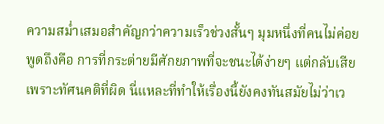ความสม่ำเสมอสำคัญกว่าความเร็วช่วงสั้นๆ มุมหนึ่งที่คนไม่ค่อยพูดถึงคือ การที่กระต่ายมีศักยภาพที่จะชนะได้ง่ายๆ แต่กลับเสียเพราะทัศนคติที่ผิด นี่แหละที่ทำให้เรื่องนี้ยังคงทันสมัยไม่ว่าเว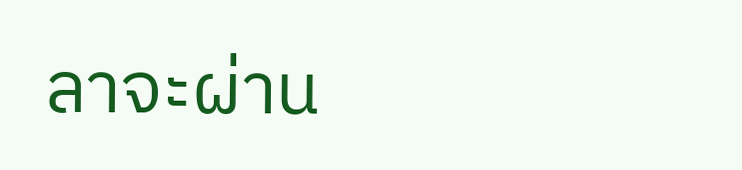ลาจะผ่าน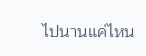ไปนานแค่ไหน